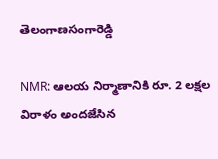తెలంగాణసంగారెడ్డి

NMR: ఆలయ నిర్మాణానికి రూ. 2 లక్షల విరాళం అందజేసిన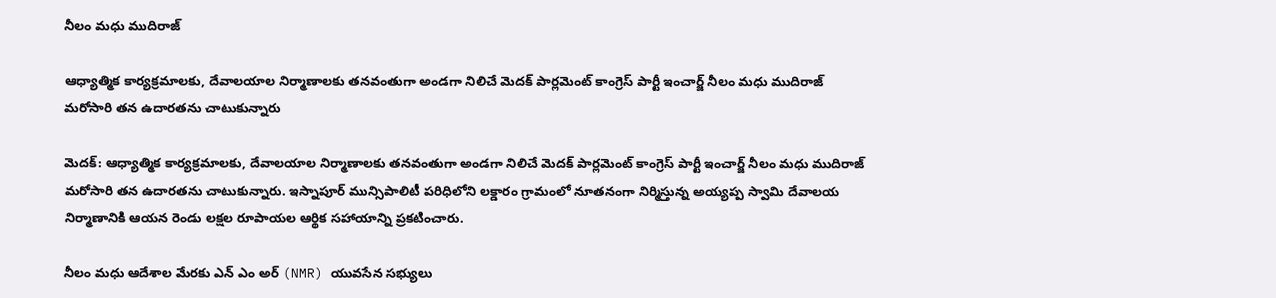నీలం మధు ముదిరాజ్

ఆధ్యాత్మిక కార్యక్రమాలకు, దేవాలయాల నిర్మాణాలకు తనవంతుగా అండగా నిలిచే మెదక్ పార్లమెంట్ కాంగ్రెస్ పార్టీ ఇంచార్జ్ నీలం మధు ముదిరాజ్ మరోసారి తన ఉదారతను చాటుకున్నారు

మెదక్: ఆధ్యాత్మిక కార్యక్రమాలకు, దేవాలయాల నిర్మాణాలకు తనవంతుగా అండగా నిలిచే మెదక్ పార్లమెంట్ కాంగ్రెస్ పార్టీ ఇంచార్జ్ నీలం మధు ముదిరాజ్ మరోసారి తన ఉదారతను చాటుకున్నారు. ఇస్నాపూర్ మున్సిపాలిటీ పరిధిలోని లక్డారం గ్రామంలో నూతనంగా నిర్మిస్తున్న అయ్యప్ప స్వామి దేవాలయ నిర్మాణానికి ఆయన రెండు లక్షల రూపాయల ఆర్థిక సహాయాన్ని ప్రకటించారు.

నీలం మధు ఆదేశాల మేరకు ఎన్ ఎం అర్ (NMR) యువసేన సభ్యులు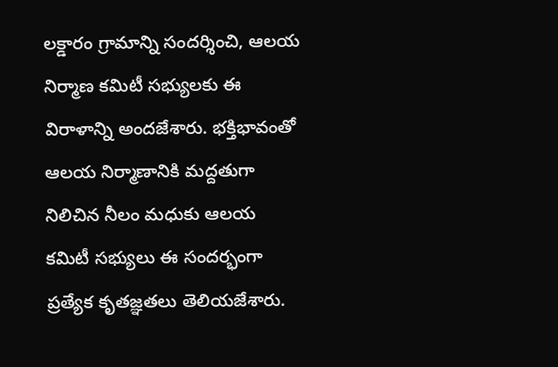లక్డారం గ్రామాన్ని సందర్శించి, ఆలయ నిర్మాణ కమిటీ సభ్యులకు ఈ విరాళాన్ని అందజేశారు. భక్తిభావంతో ఆలయ నిర్మాణానికి మద్దతుగా నిలిచిన నీలం మధుకు ఆలయ కమిటీ సభ్యులు ఈ సందర్భంగా ప్రత్యేక కృతజ్ఞతలు తెలియజేశారు.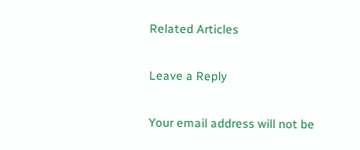Related Articles

Leave a Reply

Your email address will not be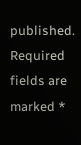published. Required fields are marked *